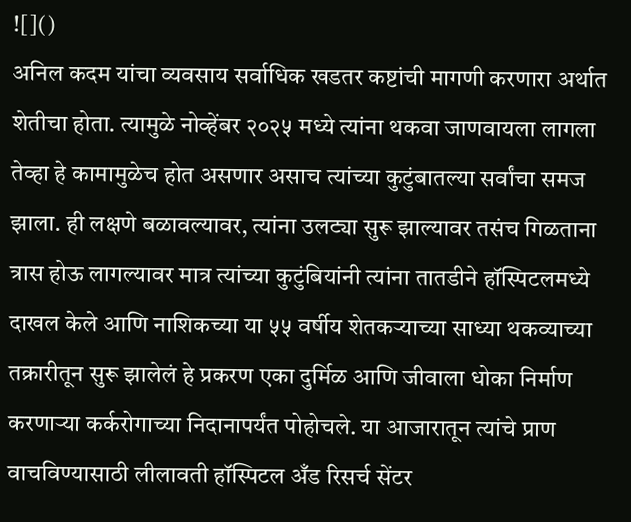![]()
अनिल कदम यांचा व्यवसाय सर्वाधिक खडतर कष्टांची मागणी करणारा अर्थात शेतीचा होता. त्यामुळे नोव्हेंबर २०२५ मध्ये त्यांना थकवा जाणवायला लागला तेव्हा हे कामामुळेच होत असणार असाच त्यांच्या कुटुंबातल्या सर्वांचा समज झाला. ही लक्षणे बळावल्यावर, त्यांना उलट्या सुरू झाल्यावर तसंच गिळताना त्रास होऊ लागल्यावर मात्र त्यांच्या कुटुंबियांनी त्यांना तातडीने हॉस्पिटलमध्ये दाखल केले आणि नाशिकच्या या ५५ वर्षीय शेतकऱ्याच्या साध्या थकव्याच्या तक्रारीतून सुरू झालेलं हे प्रकरण एका दुर्मिळ आणि जीवाला धोका निर्माण करणाऱ्या कर्करोगाच्या निदानापर्यंत पोहोचले. या आजारातून त्यांचे प्राण वाचविण्यासाठी लीलावती हॉस्पिटल अँड रिसर्च सेंटर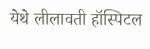येथे लीलावती हॉस्पिटल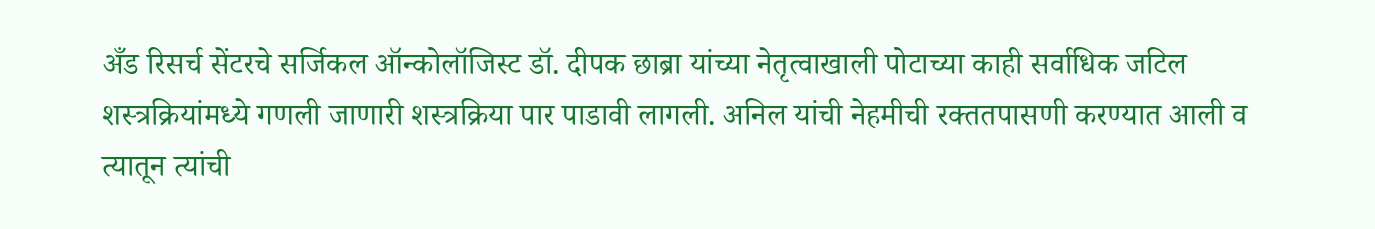अँड रिसर्च सेंटरचे सर्जिकल ऑन्कोलॉजिस्ट डॉ. दीपक छाब्रा यांच्या नेतृत्वाखाली पोटाच्या काही सर्वाधिक जटिल शस्त्रक्रियांमध्ये गणली जाणारी शस्त्रक्रिया पार पाडावी लागली. अनिल यांची नेहमीची रक्ततपासणी करण्यात आली व त्यातून त्यांची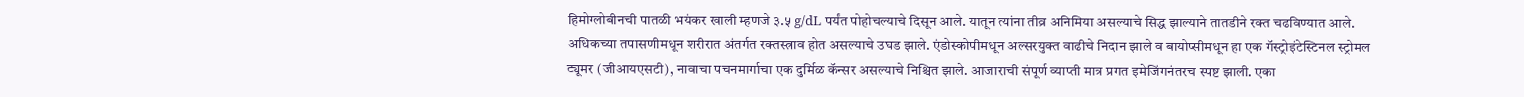हिमोग्लोबीनची पातळी भयंकर खाली म्हणजे ३.५ g/dL पर्यंत पोहोचल्याचे दिसून आले. यातून त्यांना तीव्र अनिमिया असल्याचे सिद्ध झाल्याने तातडीने रक्त चढविण्यात आले. अधिकच्या तपासणीमधून शरीरात अंतर्गत रक्तस्त्राव होत असल्याचे उघड झाले. एंडोस्कोपीमधून अल्सरयुक्त वाढीचे निदान झाले व बायोप्सीमधून हा एक गॅस्ट्रोइंटेस्टिनल स्ट्रोमल ट्यूमर (जीआयएसटी), नावाचा पचनमार्गाचा एक दुर्मिळ कॅन्सर असल्याचे निश्चित झाले. आजाराची संपूर्ण व्याप्ती मात्र प्रगत इमेजिंगनंतरच स्पष्ट झाली. एका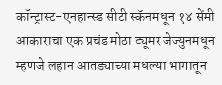कॉन्ट्रास्ट-एनहान्स्ड सीटी स्कॅनमधून १४ सेंमी आकाराचा एक प्रचंड मोठा ट्यूमर जेज्युनमधून म्हणजे लहान आतड्याच्या मधल्या भागातून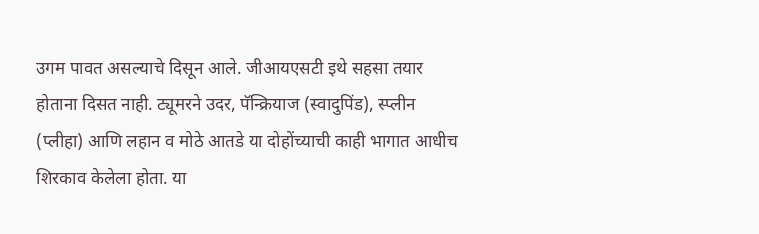उगम पावत असल्याचे दिसून आले. जीआयएसटी इथे सहसा तयार होताना दिसत नाही. ट्यूमरने उदर, पॅन्क्रियाज (स्वादुपिंड), स्प्लीन (प्लीहा) आणि लहान व मोठे आतडे या दोहोंच्याची काही भागात आधीच शिरकाव केलेला होता. या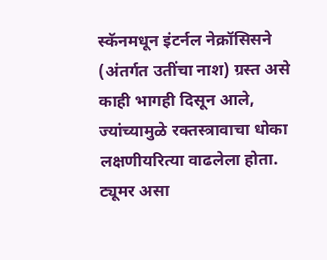स्कॅनमधून इंटर्नल नेक्रॉसिसने (अंतर्गत उतींचा नाश) ग्रस्त असे काही भागही दिसून आले, ज्यांच्यामुळे रक्तस्त्रावाचा धोका लक्षणीयरित्या वाढलेला होता. ट्यूमर असा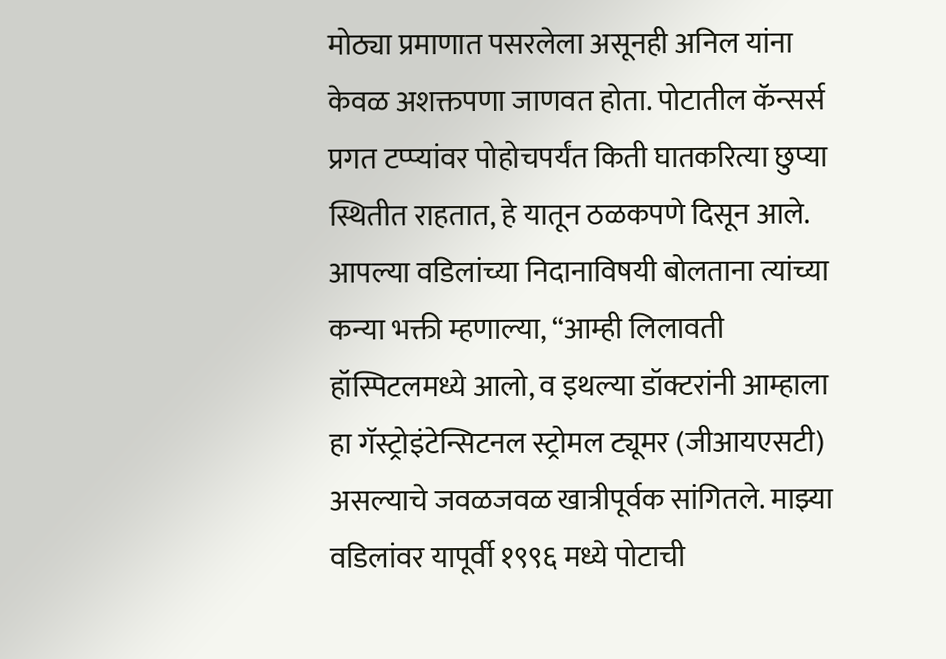मोठ्या प्रमाणात पसरलेला असूनही अनिल यांना केवळ अशक्तपणा जाणवत होता. पोटातील कॅन्सर्स प्रगत टप्प्यांवर पोहोचपर्यंत किती घातकरित्या छुप्या स्थितीत राहतात, हे यातून ठळकपणे दिसून आले. आपल्या वडिलांच्या निदानाविषयी बोलताना त्यांच्या कन्या भक्ती म्हणाल्या, “आम्ही लिलावती हॉस्पिटलमध्ये आलो, व इथल्या डॉक्टरांनी आम्हाला हा गॅस्ट्रोइंटेन्सिटनल स्ट्रोमल ट्यूमर (जीआयएसटी) असल्याचे जवळजवळ खात्रीपूर्वक सांगितले. माझ्या वडिलांवर यापूर्वी १९९६ मध्ये पोटाची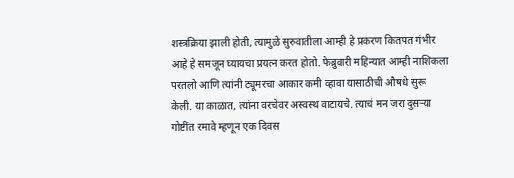शस्त्रक्रिया झाली होती, त्यामुळे सुरुवातीला आम्ही हे प्रकरण कितपत गंभीर आहे हे समजून घ्यायचा प्रयत्न करत होतो. फेब्रुवारी महिन्यात आम्ही नाशिकला परतलो आणि त्यांनी ट्यूमरचा आकार कमी व्हावा यासाठीची औषधे सुरू केली. या काळात, त्यांना वरचेवर अस्वस्थ वाटायचे. त्याचं मन जरा दुसऱ्या गोष्टींत रमावे म्हणून एक दिवस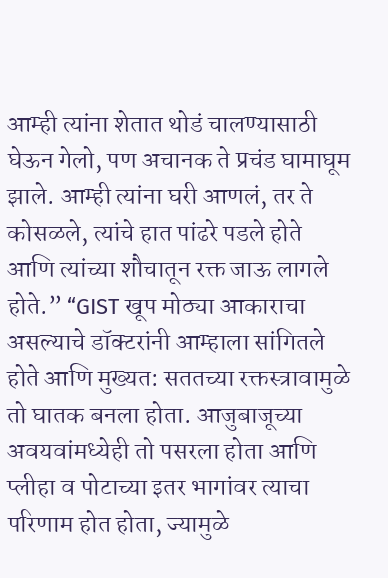आम्ही त्यांना शेतात थोडं चालण्यासाठी घेऊन गेलो, पण अचानक ते प्रचंड घामाघूम झाले. आम्ही त्यांना घरी आणलं, तर ते कोसळले, त्यांचे हात पांढरे पडले होते आणि त्यांच्या शौचातून रक्त जाऊ लागले होते.” “GIST खूप मोठ्या आकाराचा असल्याचे डॉक्टरांनी आम्हाला सांगितले होते आणि मुख्यत: सततच्या रक्तस्त्रावामुळे तो घातक बनला होता. आजुबाजूच्या अवयवांमध्येही तो पसरला होता आणि प्लीहा व पोटाच्या इतर भागांवर त्याचा परिणाम होत होता, ज्यामुळे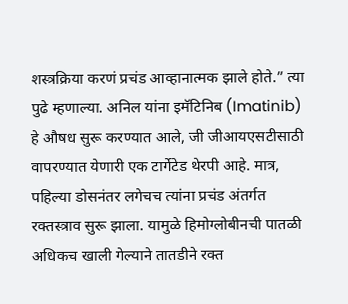शस्त्रक्रिया करणं प्रचंड आव्हानात्मक झाले होते.” त्या पुढे म्हणाल्या. अनिल यांना इमॅटिनिब (Imatinib) हे औषध सुरू करण्यात आले, जी जीआयएसटीसाठी वापरण्यात येणारी एक टार्गेटेड थेरपी आहे. मात्र, पहिल्या डोसनंतर लगेचच त्यांना प्रचंड अंतर्गत रक्तस्त्राव सुरू झाला. यामुळे हिमोग्लोबीनची पातळी अधिकच खाली गेल्याने तातडीने रक्त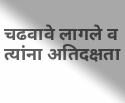चढवावे लागले व त्यांना अतिदक्षता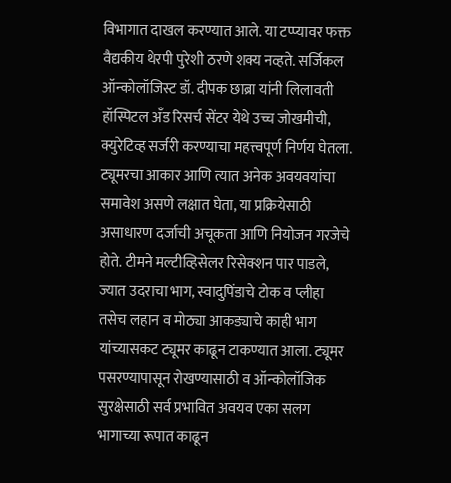विभागात दाखल करण्यात आले. या टप्प्यावर फक्त वैद्यकीय थेरपी पुरेशी ठरणे शक्य नव्हते. सर्जिकल ऑन्कोलॉजिस्ट डॉ. दीपक छाब्रा यांनी लिलावती हॉस्पिटल अँड रिसर्च सेंटर येथे उच्च जोखमीची, क्युरेटिव्ह सर्जरी करण्याचा महत्त्वपूर्ण निर्णय घेतला. ट्यूमरचा आकार आणि त्यात अनेक अवयवयांचा समावेश असणे लक्षात घेता, या प्रक्रियेसाठी असाधारण दर्जाची अचूकता आणि नियोजन गरजेचे होते. टीमने मल्टीव्हिसेलर रिसेक्शन पार पाडले, ज्यात उदराचा भाग, स्वादुपिंडाचे टोक व प्लीहा तसेच लहान व मोठ्या आकड्याचे काही भाग यांच्यासकट ट्यूमर काढून टाकण्यात आला. ट्यूमर पसरण्यापासून रोखण्यासाठी व ऑन्कोलॉजिक सुरक्षेसाठी सर्व प्रभावित अवयव एका सलग भागाच्या रूपात काढून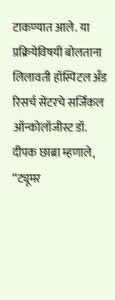टाकण्यात आले. या प्रक्रियेविषयी बोलताना लिलावती हॉस्पिटल अँड रिसर्च सेंटरचे सर्जिकल ऑन्कोलॉजीस्ट डॉ. दीपक छाब्रा म्हणाले, “ट्यूमर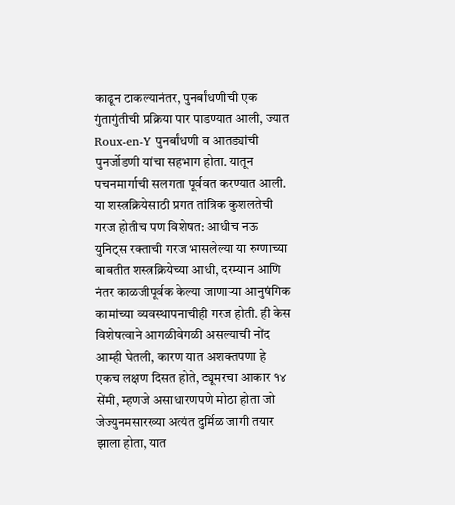काढून टाकल्यानंतर, पुनर्बांधणीची एक गुंतागुंतीची प्रक्रिया पार पाडण्यात आली, ज्यात Roux-en-Y पुनर्बांधणी व आतड्यांची पुनर्जोडणी यांचा सहभाग होता. यातून पचनमार्गाची सलगता पूर्ववत करण्यात आली. या शस्त्रक्रियेसाठी प्रगत तांत्रिक कुशलतेची गरज होतीच पण विशेषत: आधीच नऊ युनिट्स रक्ताची गरज भासलेल्या या रुग्णाच्या बाबतीत शस्त्रक्रियेच्या आधी, दरम्यान आणि नंतर काळजीपूर्वक केल्या जाणाऱ्या आनुषंगिक कामांच्या व्यवस्थापनाचीही गरज होती. ही केस विशेषत्वाने आगळीवेगळी असल्याची नोंद आम्ही घेतली, कारण यात अशक्तपणा हे एकच लक्षण दिसत होते, ट्यूमरचा आकार १४ सेंमी, म्हणजे असाधारणपणे मोठा होता जो जेज्युनमसारख्या अत्यंत दुर्मिळ जागी तयार झाला होता, यात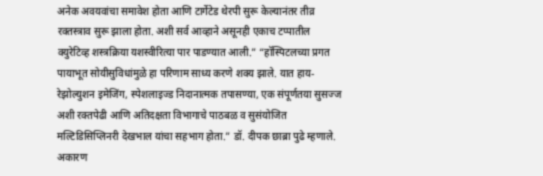अनेक अवयवांचा समावेश होता आणि टार्गेटेड थेरपी सुरू केल्यानंतर तीव्र रक्तस्त्राव सुरू झाला होता. अशी सर्व आव्हाने असूनही एकाच टप्पातील क्युरेटिव्ह शस्त्रक्रिया यशस्वीरित्या पार पाडण्यात आली.” “हॉस्पिटलच्या प्रगत पायाभूत सोयीसुविधांमुळे हा परिणाम साध्य करणे शक्य झाले. यात हाय-रेझोल्युशन इमेजिंग, स्पेशलाइज्ड निदानात्मक तपासण्या, एक संपूर्णतया सुसज्ज अशी रक्तपेढी आणि अतिदक्षता विभागाचे पाठबळ व सुसंयोजित मल्टिडिसिप्लिनरी देखभाल यांचा सहभाग होता.” डॉ. दीपक छाब्रा पुढे म्हणाले. अकारण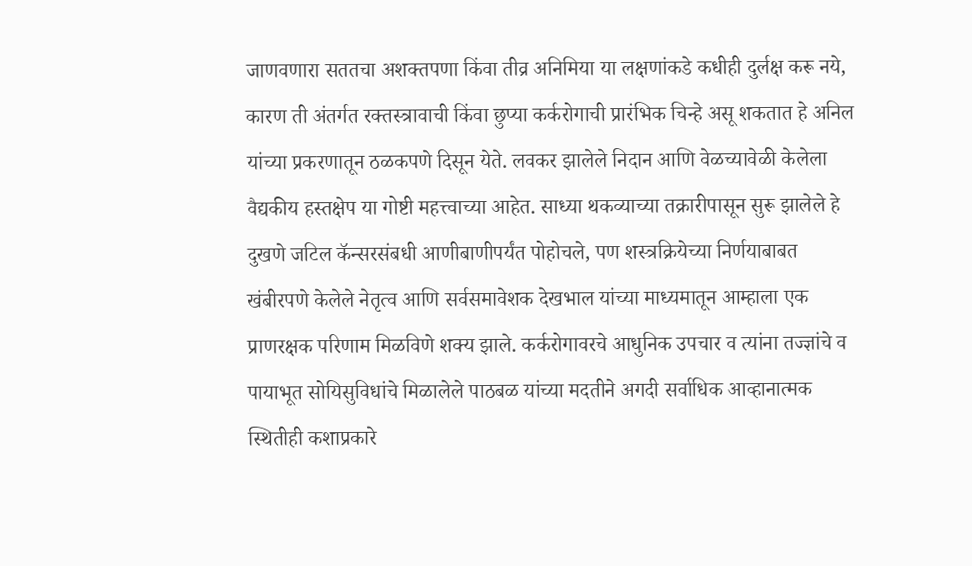जाणवणारा सततचा अशक्तपणा किंवा तीव्र अनिमिया या लक्षणांकडे कधीही दुर्लक्ष करू नये, कारण ती अंतर्गत रक्तस्त्रावाची किंवा छुप्या कर्करोगाची प्रारंभिक चिन्हे असू शकतात हे अनिल यांच्या प्रकरणातून ठळकपणे दिसून येते. लवकर झालेले निदान आणि वेळच्यावेळी केलेला वैद्यकीय हस्तक्षेप या गोष्टी महत्त्वाच्या आहेत. साध्या थकव्याच्या तक्रारीपासून सुरू झालेले हे दुखणे जटिल कॅन्सरसंबधी आणीबाणीपर्यंत पोहोचले, पण शस्त्रक्रियेच्या निर्णयाबाबत खंबीरपणे केलेले नेतृत्व आणि सर्वसमावेशक देखभाल यांच्या माध्यमातून आम्हाला एक प्राणरक्षक परिणाम मिळविणे शक्य झाले. कर्करोगावरचे आधुनिक उपचार व त्यांना तज्ज्ञांचे व पायाभूत सोयिसुविधांचे मिळालेले पाठबळ यांच्या मदतीने अगदी सर्वाधिक आव्हानात्मक स्थितीही कशाप्रकारे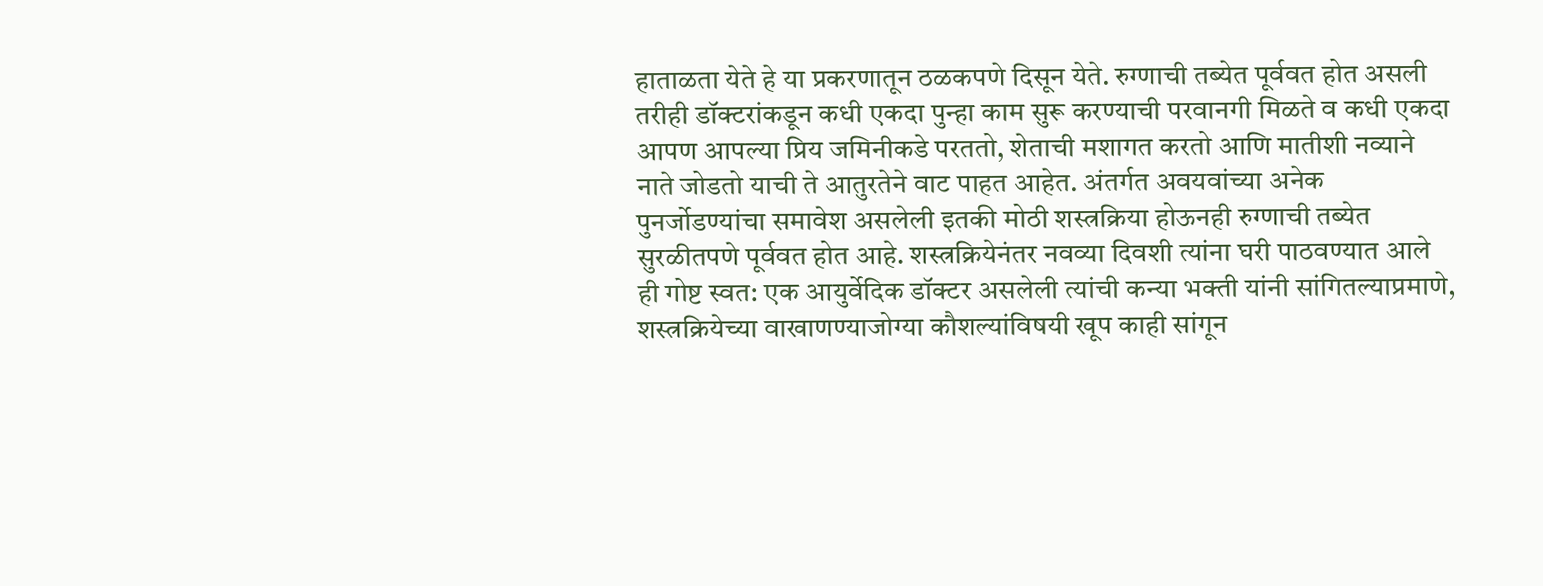हाताळता येते हे या प्रकरणातून ठळकपणे दिसून येते. रुग्णाची तब्येत पूर्ववत होत असली तरीही डॉक्टरांकडून कधी एकदा पुन्हा काम सुरू करण्याची परवानगी मिळते व कधी एकदा आपण आपल्या प्रिय जमिनीकडे परततो, शेताची मशागत करतो आणि मातीशी नव्याने नाते जोडतो याची ते आतुरतेने वाट पाहत आहेत. अंतर्गत अवयवांच्या अनेक पुनर्जोडण्यांचा समावेश असलेली इतकी मोठी शस्त्रक्रिया होऊनही रुग्णाची तब्येत सुरळीतपणे पूर्ववत होत आहे. शस्त्रक्रियेनंतर नवव्या दिवशी त्यांना घरी पाठवण्यात आले ही गोष्ट स्वत: एक आयुर्वेदिक डॉक्टर असलेली त्यांची कन्या भक्ती यांनी सांगितल्याप्रमाणे, शस्त्रक्रियेच्या वाखाणण्याजोग्या कौशल्यांविषयी खूप काही सांगून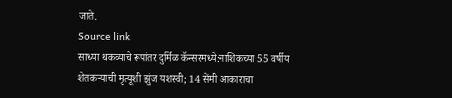जाते.
Source link
साध्या थकव्याचे रूपांतर दुर्मिळ कॅन्सरमध्ये:नाशिकच्या 55 वर्षीय शेतकऱ्याची मृत्यूशी झुंज यशस्वी; 14 सेंमी आकाराचा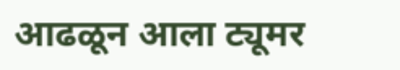आढळून आला ट्यूमर